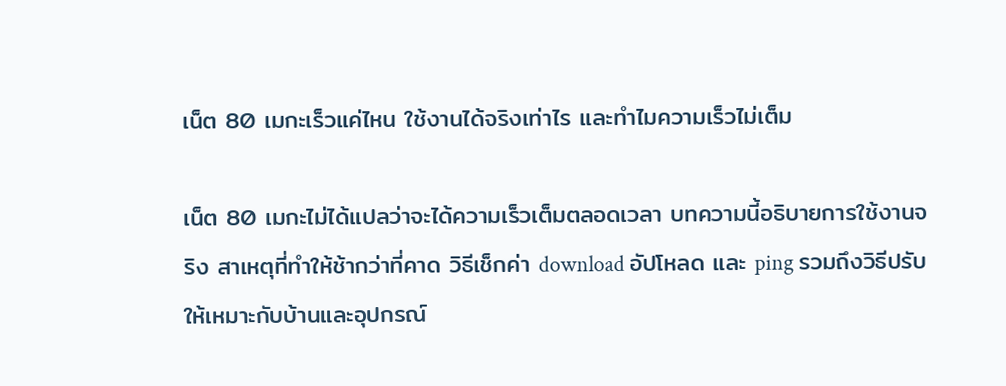เน็ต 80 เมกะเร็วแค่ไหน ใช้งานได้จริงเท่าไร และทำไมความเร็วไม่เต็ม

เน็ต 80 เมกะไม่ได้แปลว่าจะได้ความเร็วเต็มตลอดเวลา บทความนี้อธิบายการใช้งานจริง สาเหตุที่ทำให้ช้ากว่าที่คาด วิธีเช็กค่า download อัปโหลด และ ping รวมถึงวิธีปรับให้เหมาะกับบ้านและอุปกรณ์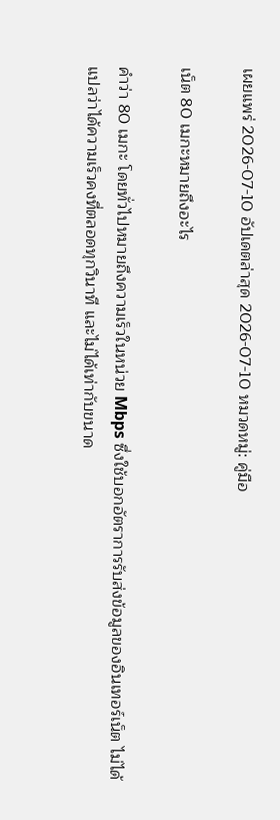เผยแพร่ 2026-07-10 อัปเดตล่าสุด 2026-07-10 หมวดหมู่: คู่มือ

เน็ต 80 เมกะหมายถึงอะไร

คำว่า 80 เมกะ โดยทั่วไปหมายถึงความเร็วในหน่วย Mbps ซึ่งใช้บอกอัตราการรับส่งข้อมูลของอินเทอร์เน็ต ไม่ได้แปลว่าได้ความเร็วคงที่ตลอดทุกวินาที และไม่ได้เท่ากับขนาด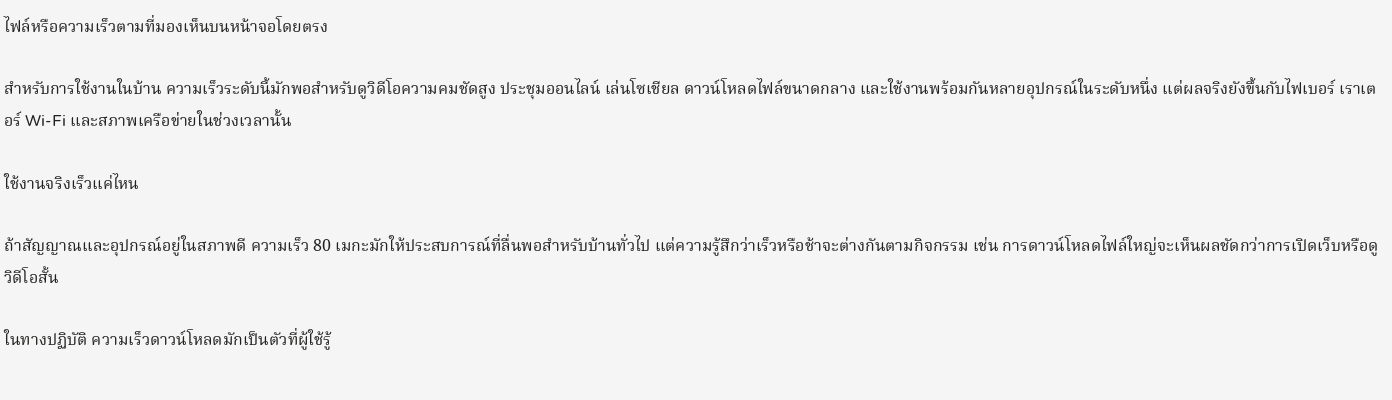ไฟล์หรือความเร็วตามที่มองเห็นบนหน้าจอโดยตรง

สำหรับการใช้งานในบ้าน ความเร็วระดับนี้มักพอสำหรับดูวิดีโอความคมชัดสูง ประชุมออนไลน์ เล่นโซเชียล ดาวน์โหลดไฟล์ขนาดกลาง และใช้งานพร้อมกันหลายอุปกรณ์ในระดับหนึ่ง แต่ผลจริงยังขึ้นกับไฟเบอร์ เราเตอร์ Wi-Fi และสภาพเครือข่ายในช่วงเวลานั้น

ใช้งานจริงเร็วแค่ไหน

ถ้าสัญญาณและอุปกรณ์อยู่ในสภาพดี ความเร็ว 80 เมกะมักให้ประสบการณ์ที่ลื่นพอสำหรับบ้านทั่วไป แต่ความรู้สึกว่าเร็วหรือช้าจะต่างกันตามกิจกรรม เช่น การดาวน์โหลดไฟล์ใหญ่จะเห็นผลชัดกว่าการเปิดเว็บหรือดูวิดีโอสั้น

ในทางปฏิบัติ ความเร็วดาวน์โหลดมักเป็นตัวที่ผู้ใช้รู้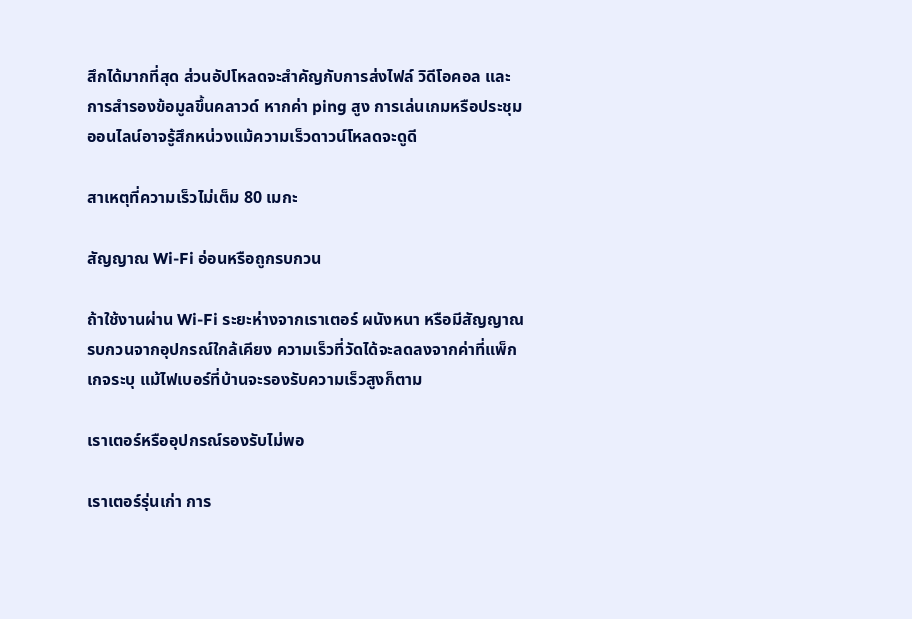สึกได้มากที่สุด ส่วนอัปโหลดจะสำคัญกับการส่งไฟล์ วิดีโอคอล และการสำรองข้อมูลขึ้นคลาวด์ หากค่า ping สูง การเล่นเกมหรือประชุมออนไลน์อาจรู้สึกหน่วงแม้ความเร็วดาวน์โหลดจะดูดี

สาเหตุที่ความเร็วไม่เต็ม 80 เมกะ

สัญญาณ Wi-Fi อ่อนหรือถูกรบกวน

ถ้าใช้งานผ่าน Wi-Fi ระยะห่างจากเราเตอร์ ผนังหนา หรือมีสัญญาณรบกวนจากอุปกรณ์ใกล้เคียง ความเร็วที่วัดได้จะลดลงจากค่าที่แพ็กเกจระบุ แม้ไฟเบอร์ที่บ้านจะรองรับความเร็วสูงก็ตาม

เราเตอร์หรืออุปกรณ์รองรับไม่พอ

เราเตอร์รุ่นเก่า การ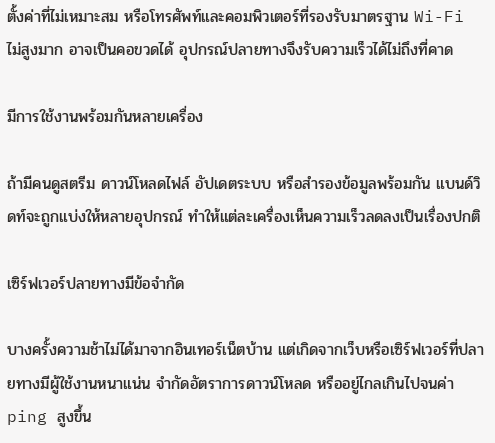ตั้งค่าที่ไม่เหมาะสม หรือโทรศัพท์และคอมพิวเตอร์ที่รองรับมาตรฐาน Wi-Fi ไม่สูงมาก อาจเป็นคอขวดได้ อุปกรณ์ปลายทางจึงรับความเร็วได้ไม่ถึงที่คาด

มีการใช้งานพร้อมกันหลายเครื่อง

ถ้ามีคนดูสตรีม ดาวน์โหลดไฟล์ อัปเดตระบบ หรือสำรองข้อมูลพร้อมกัน แบนด์วิดท์จะถูกแบ่งให้หลายอุปกรณ์ ทำให้แต่ละเครื่องเห็นความเร็วลดลงเป็นเรื่องปกติ

เซิร์ฟเวอร์ปลายทางมีข้อจำกัด

บางครั้งความช้าไม่ได้มาจากอินเทอร์เน็ตบ้าน แต่เกิดจากเว็บหรือเซิร์ฟเวอร์ที่ปลายทางมีผู้ใช้งานหนาแน่น จำกัดอัตราการดาวน์โหลด หรืออยู่ไกลเกินไปจนค่า ping สูงขึ้น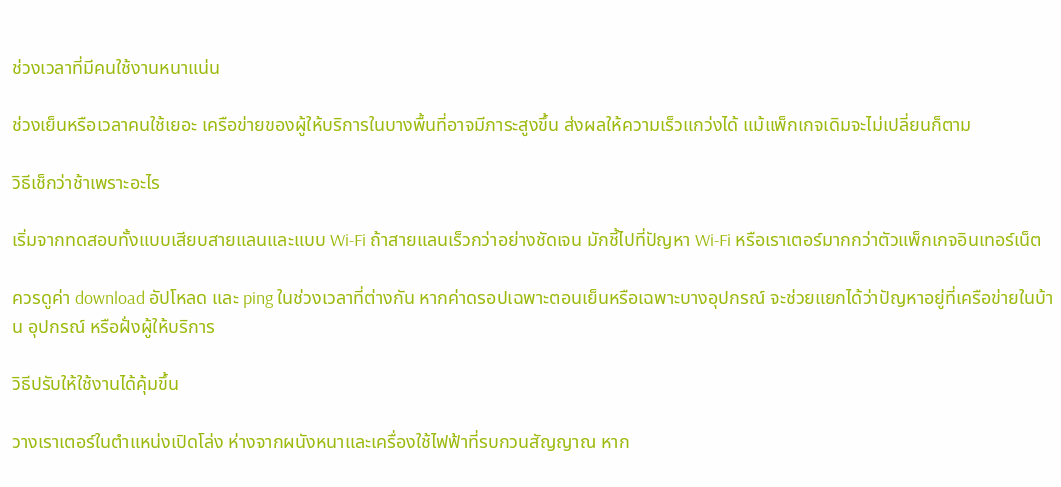ช่วงเวลาที่มีคนใช้งานหนาแน่น

ช่วงเย็นหรือเวลาคนใช้เยอะ เครือข่ายของผู้ให้บริการในบางพื้นที่อาจมีภาระสูงขึ้น ส่งผลให้ความเร็วแกว่งได้ แม้แพ็กเกจเดิมจะไม่เปลี่ยนก็ตาม

วิธีเช็กว่าช้าเพราะอะไร

เริ่มจากทดสอบทั้งแบบเสียบสายแลนและแบบ Wi-Fi ถ้าสายแลนเร็วกว่าอย่างชัดเจน มักชี้ไปที่ปัญหา Wi-Fi หรือเราเตอร์มากกว่าตัวแพ็กเกจอินเทอร์เน็ต

ควรดูค่า download อัปโหลด และ ping ในช่วงเวลาที่ต่างกัน หากค่าดรอปเฉพาะตอนเย็นหรือเฉพาะบางอุปกรณ์ จะช่วยแยกได้ว่าปัญหาอยู่ที่เครือข่ายในบ้าน อุปกรณ์ หรือฝั่งผู้ให้บริการ

วิธีปรับให้ใช้งานได้คุ้มขึ้น

วางเราเตอร์ในตำแหน่งเปิดโล่ง ห่างจากผนังหนาและเครื่องใช้ไฟฟ้าที่รบกวนสัญญาณ หาก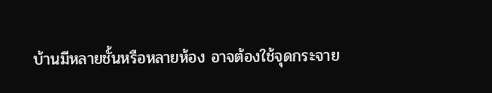บ้านมีหลายชั้นหรือหลายห้อง อาจต้องใช้จุดกระจาย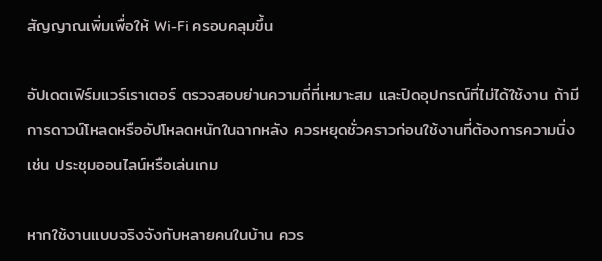สัญญาณเพิ่มเพื่อให้ Wi-Fi ครอบคลุมขึ้น

อัปเดตเฟิร์มแวร์เราเตอร์ ตรวจสอบย่านความถี่ที่เหมาะสม และปิดอุปกรณ์ที่ไม่ได้ใช้งาน ถ้ามีการดาวน์โหลดหรืออัปโหลดหนักในฉากหลัง ควรหยุดชั่วคราวก่อนใช้งานที่ต้องการความนิ่ง เช่น ประชุมออนไลน์หรือเล่นเกม

หากใช้งานแบบจริงจังกับหลายคนในบ้าน ควร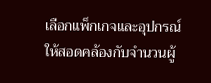เลือกแพ็กเกจและอุปกรณ์ให้สอดคล้องกับจำนวนผู้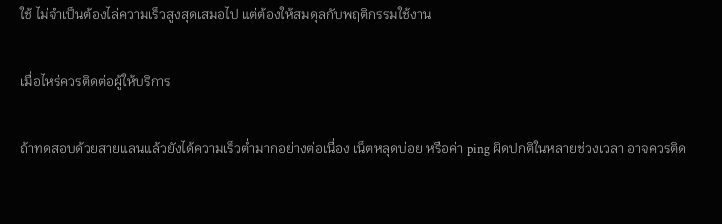ใช้ ไม่จำเป็นต้องไล่ความเร็วสูงสุดเสมอไป แต่ต้องให้สมดุลกับพฤติกรรมใช้งาน

เมื่อไหร่ควรติดต่อผู้ให้บริการ

ถ้าทดสอบด้วยสายแลนแล้วยังได้ความเร็วต่ำมากอย่างต่อเนื่อง เน็ตหลุดบ่อย หรือค่า ping ผิดปกติในหลายช่วงเวลา อาจควรติด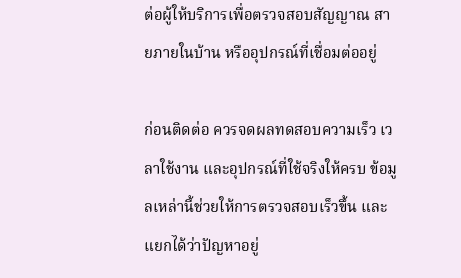ต่อผู้ให้บริการเพื่อตรวจสอบสัญญาณ สายภายในบ้าน หรืออุปกรณ์ที่เชื่อมต่ออยู่

ก่อนติดต่อ ควรจดผลทดสอบความเร็ว เวลาใช้งาน และอุปกรณ์ที่ใช้จริงให้ครบ ข้อมูลเหล่านี้ช่วยให้การตรวจสอบเร็วขึ้น และแยกได้ว่าปัญหาอยู่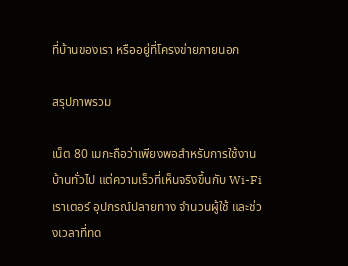ที่บ้านของเรา หรืออยู่ที่โครงข่ายภายนอก

สรุปภาพรวม

เน็ต 80 เมกะถือว่าเพียงพอสำหรับการใช้งานบ้านทั่วไป แต่ความเร็วที่เห็นจริงขึ้นกับ Wi-Fi เราเตอร์ อุปกรณ์ปลายทาง จำนวนผู้ใช้ และช่วงเวลาที่ทด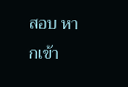สอบ หากเข้า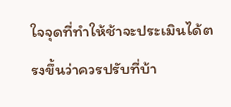ใจจุดที่ทำให้ช้าจะประเมินได้ตรงขึ้นว่าควรปรับที่บ้า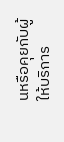นหรือคุยกับผู้ให้บริการ